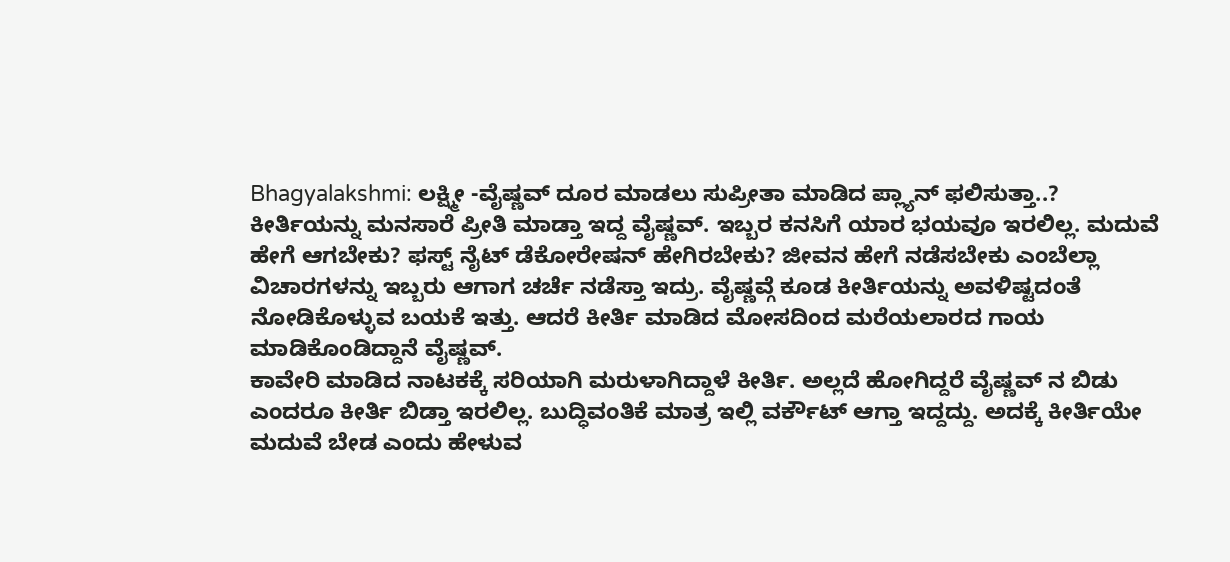Bhagyalakshmi: ಲಕ್ಷ್ಮೀ -ವೈಷ್ಣವ್ ದೂರ ಮಾಡಲು ಸುಪ್ರೀತಾ ಮಾಡಿದ ಪ್ಲ್ಯಾನ್ ಫಲಿಸುತ್ತಾ..?
ಕೀರ್ತಿಯನ್ನು ಮನಸಾರೆ ಪ್ರೀತಿ ಮಾಡ್ತಾ ಇದ್ದ ವೈಷ್ಣವ್. ಇಬ್ಬರ ಕನಸಿಗೆ ಯಾರ ಭಯವೂ ಇರಲಿಲ್ಲ. ಮದುವೆ ಹೇಗೆ ಆಗಬೇಕು? ಫಸ್ಟ್ ನೈಟ್ ಡೆಕೋರೇಷನ್ ಹೇಗಿರಬೇಕು? ಜೀವನ ಹೇಗೆ ನಡೆಸಬೇಕು ಎಂಬೆಲ್ಲಾ ವಿಚಾರಗಳನ್ನು ಇಬ್ಬರು ಆಗಾಗ ಚರ್ಚೆ ನಡೆಸ್ತಾ ಇದ್ರು. ವೈಷ್ಣವ್ಗೆ ಕೂಡ ಕೀರ್ತಿಯನ್ನು ಅವಳಿಷ್ಟದಂತೆ ನೋಡಿಕೊಳ್ಳುವ ಬಯಕೆ ಇತ್ತು. ಆದರೆ ಕೀರ್ತಿ ಮಾಡಿದ ಮೋಸದಿಂದ ಮರೆಯಲಾರದ ಗಾಯ ಮಾಡಿಕೊಂಡಿದ್ದಾನೆ ವೈಷ್ಣವ್.
ಕಾವೇರಿ ಮಾಡಿದ ನಾಟಕಕ್ಕೆ ಸರಿಯಾಗಿ ಮರುಳಾಗಿದ್ದಾಳೆ ಕೀರ್ತಿ. ಅಲ್ಲದೆ ಹೋಗಿದ್ದರೆ ವೈಷ್ಣವ್ ನ ಬಿಡು ಎಂದರೂ ಕೀರ್ತಿ ಬಿಡ್ತಾ ಇರಲಿಲ್ಲ. ಬುದ್ಧಿವಂತಿಕೆ ಮಾತ್ರ ಇಲ್ಲಿ ವರ್ಕೌಟ್ ಆಗ್ತಾ ಇದ್ದದ್ದು. ಅದಕ್ಕೆ ಕೀರ್ತಿಯೇ ಮದುವೆ ಬೇಡ ಎಂದು ಹೇಳುವ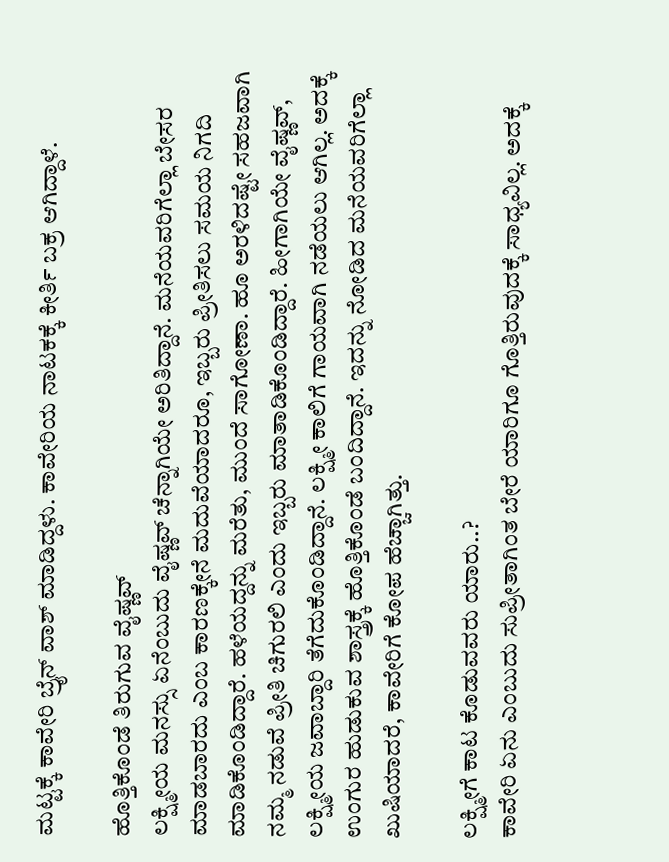ಮಟ್ಟಕ್ಕೆ ಕಾವೇರಿ ಬ್ರೈನ್ ವಾಶ್ ಮಾಡಿದ್ದಳು. ಕಾವೇರಿಯ ನಾಟಕಕ್ಕೆ ಕೀರ್ತಿ ಬಕ್ರ ಆಗಿದ್ದಾಳೆ.

ಹೊತ್ತಿಕೊಂಡೆ ತಿರುಗುವ ವೈಷ್ಣವ್
ಲಕ್ಷ್ಮೀಯ ಮನಸ್ಸು ಏನೆಂಬುದು ವೈಷ್ಣವ್ ಚೆನ್ನಾಗಿಯೇ ಅರಿತಿದ್ದಾನೆ. ಮನೆಯವರಿಗೆಲ್ಲಾ ಬೇಸರ ಮಾಡಬಾರದು ಎಂಬ ಕಾರಣಕ್ಕೇನೆ ಮದುವೆಯಾದರೂ, ಇಬ್ಬರು ಪ್ರೀತಿಸಲು ಸಮಯ ನಿಗದಿ ಮಾಡಿಕೊಂಡಿದ್ದಾರೆ. ಹಳೆಯದ್ದನ್ನು ಮರೆತು, ಮುಂದೆ ಸಾಗೋಣಾ. ಹೂ ಅರಳಿದಷ್ಟೇ ಸಹಜವಾಗಿ ನಮ್ಮ ನಡುವೆ ಪ್ರೀತಿ ಚಿಗುರಲಿ ಎಂದು ಇಬ್ಬರು ಮಾತಾಡಿಕೊಂಡಿದ್ದಾರೆ. ಹೀಗಾಗಿಯೇ ವೈಷ್ಣವ್, ಲಕ್ಷ್ಮೀಯ ಜವಾಬ್ದಾರಿ ತೆಗೆದುಕೊಂಡಿದ್ದಾನೆ. ಲಕ್ಷ್ಮೀ ಕಾಲಿಗೆ ಗಾಯವಾಗಿ ನಡೆಯಲು ಆಗಿಲ್ಲ. ಅದಕ್ಕೆ ಉಂಗುರ ಹುಡುಕುವ ಶಾಸ್ತ್ರಕ್ಕೆ ಹೊತ್ತಿಕೊಂಡೆ ಬಂದಿದ್ದಾನೆ. ಇದನ್ನು ನೋಡಿದ ಮನೆಯವರಿಗೆಲ್ಲಾ ಖುಷಿಯಾದರೆ, ಕಾವೇರಿಗೆ ಕೋಪ ಹೆಚ್ಚಾಗಿತ್ತು.

ಲಕ್ಷ್ಮೀಗೆ ಕಾಟ ಕೊಡುವವರು ಯಾರು..?
ಕಾವೇರಿ ಏನು ಎಂಬುದು ಸುಪ್ರೀತಾಗಿಂತ ಬೇರೆ ಯಾರಿಗೂ ಗೊತ್ತಿರುವುದಕ್ಕೆ ಸಾಧ್ಯವಿಲ್ಲ. ಅದಕ್ಕೆ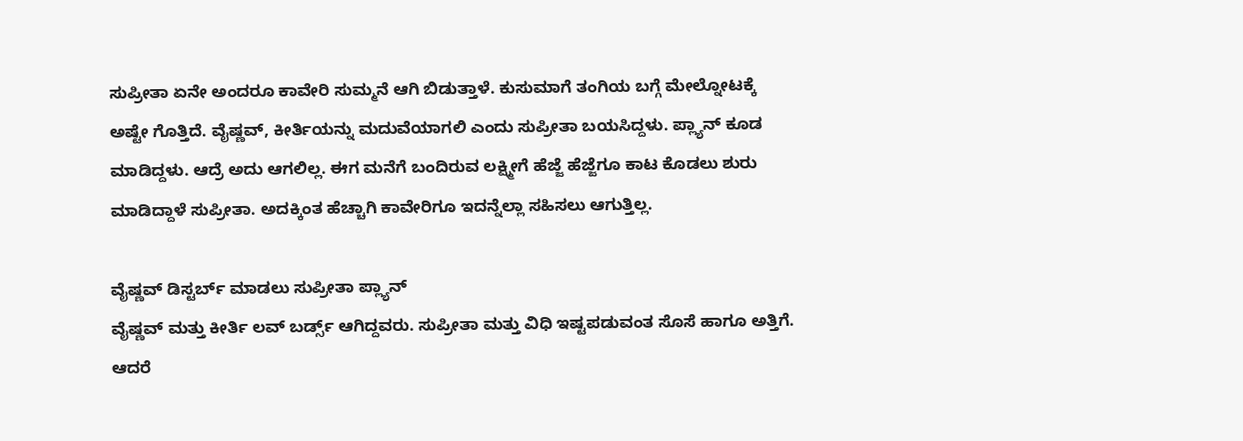ಸುಪ್ರೀತಾ ಏನೇ ಅಂದರೂ ಕಾವೇರಿ ಸುಮ್ಮನೆ ಆಗಿ ಬಿಡುತ್ತಾಳೆ. ಕುಸುಮಾಗೆ ತಂಗಿಯ ಬಗ್ಗೆ ಮೇಲ್ನೋಟಕ್ಕೆ ಅಷ್ಟೇ ಗೊತ್ತಿದೆ. ವೈಷ್ಣವ್, ಕೀರ್ತಿಯನ್ನು ಮದುವೆಯಾಗಲಿ ಎಂದು ಸುಪ್ರೀತಾ ಬಯಸಿದ್ದಳು. ಪ್ಲ್ಯಾನ್ ಕೂಡ ಮಾಡಿದ್ದಳು. ಆದ್ರೆ ಅದು ಆಗಲಿಲ್ಲ. ಈಗ ಮನೆಗೆ ಬಂದಿರುವ ಲಕ್ಷ್ಮೀಗೆ ಹೆಜ್ಜೆ ಹೆಜ್ಜೆಗೂ ಕಾಟ ಕೊಡಲು ಶುರು ಮಾಡಿದ್ದಾಳೆ ಸುಪ್ರೀತಾ. ಅದಕ್ಕಿಂತ ಹೆಚ್ಚಾಗಿ ಕಾವೇರಿಗೂ ಇದನ್ನೆಲ್ಲಾ ಸಹಿಸಲು ಆಗುತ್ತಿಲ್ಲ.

ವೈಷ್ಣವ್ ಡಿಸ್ಟರ್ಬ್ ಮಾಡಲು ಸುಪ್ರೀತಾ ಪ್ಲ್ಯಾನ್
ವೈಷ್ಣವ್ ಮತ್ತು ಕೀರ್ತಿ ಲವ್ ಬರ್ಡ್ಸ್ ಆಗಿದ್ದವರು. ಸುಪ್ರೀತಾ ಮತ್ತು ವಿಧಿ ಇಷ್ಟಪಡುವಂತ ಸೊಸೆ ಹಾಗೂ ಅತ್ತಿಗೆ. ಆದರೆ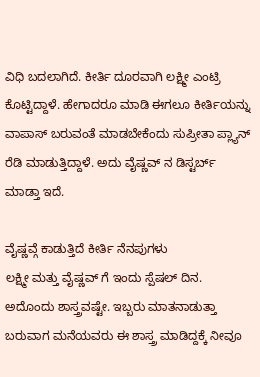ವಿಧಿ ಬದಲಾಗಿದೆ. ಕೀರ್ತಿ ದೂರವಾಗಿ ಲಕ್ಷ್ಮೀ ಎಂಟ್ರಿ ಕೊಟ್ಟಿದ್ದಾಳೆ. ಹೇಗಾದರೂ ಮಾಡಿ ಈಗಲೂ ಕೀರ್ತಿಯನ್ನು ವಾಪಾಸ್ ಬರುವಂತೆ ಮಾಡಬೇಕೆಂದು ಸುಪ್ರೀತಾ ಪ್ಲ್ಯಾನ್ ರೆಡಿ ಮಾಡುತ್ತಿದ್ದಾಳೆ. ಅದು ವೈಷ್ಣವ್ ನ ಡಿಸ್ಟರ್ಬ್ ಮಾಡ್ತಾ ಇದೆ.

ವೈಷ್ಣವ್ಗೆ ಕಾಡುತ್ತಿದೆ ಕೀರ್ತಿ ನೆನಪುಗಳು
ಲಕ್ಷ್ಮೀ ಮತ್ತು ವೈಷ್ಣವ್ ಗೆ ಇಂದು ಸ್ಪೆಷಲ್ ದಿನ. ಅದೊಂದು ಶಾಸ್ತ್ರವಷ್ಟೇ. ಇಬ್ಬರು ಮಾತನಾಡುತ್ತಾ ಬರುವಾಗ ಮನೆಯವರು ಈ ಶಾಸ್ತ್ರ ಮಾಡಿದ್ದಕ್ಕೆ ನೀವೂ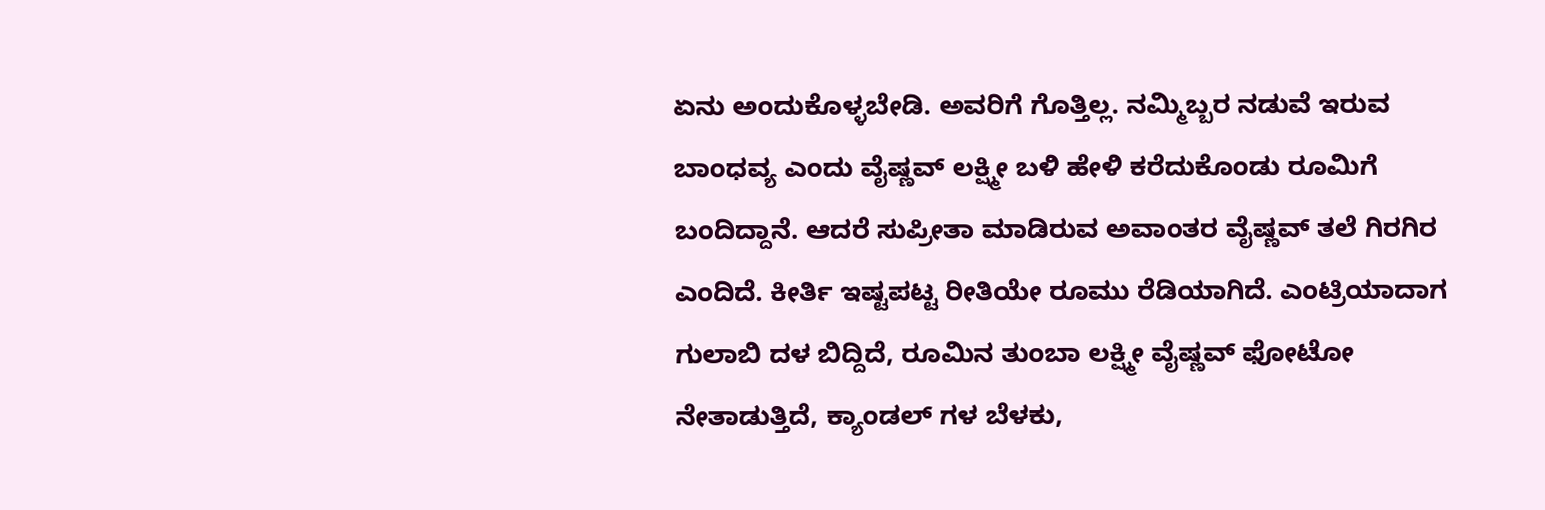ಏನು ಅಂದುಕೊಳ್ಳಬೇಡಿ. ಅವರಿಗೆ ಗೊತ್ತಿಲ್ಲ. ನಮ್ಮಿಬ್ಬರ ನಡುವೆ ಇರುವ ಬಾಂಧವ್ಯ ಎಂದು ವೈಷ್ಣವ್ ಲಕ್ಷ್ಮೀ ಬಳಿ ಹೇಳಿ ಕರೆದುಕೊಂಡು ರೂಮಿಗೆ ಬಂದಿದ್ದಾನೆ. ಆದರೆ ಸುಪ್ರೀತಾ ಮಾಡಿರುವ ಅವಾಂತರ ವೈಷ್ಣವ್ ತಲೆ ಗಿರಗಿರ ಎಂದಿದೆ. ಕೀರ್ತಿ ಇಷ್ಟಪಟ್ಟ ರೀತಿಯೇ ರೂಮು ರೆಡಿಯಾಗಿದೆ. ಎಂಟ್ರಿಯಾದಾಗ ಗುಲಾಬಿ ದಳ ಬಿದ್ದಿದೆ, ರೂಮಿನ ತುಂಬಾ ಲಕ್ಷ್ಮೀ ವೈಷ್ಣವ್ ಫೋಟೋ ನೇತಾಡುತ್ತಿದೆ, ಕ್ಯಾಂಡಲ್ ಗಳ ಬೆಳಕು,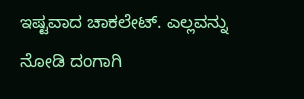ಇಷ್ಟವಾದ ಚಾಕಲೇಟ್. ಎಲ್ಲವನ್ನು ನೋಡಿ ದಂಗಾಗಿ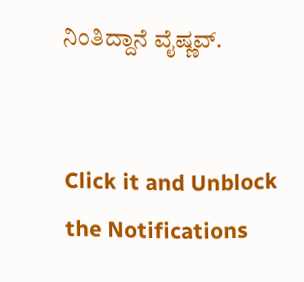ನಿಂತಿದ್ದಾನೆ ವೈಷ್ಣವ್.


Click it and Unblock the Notifications